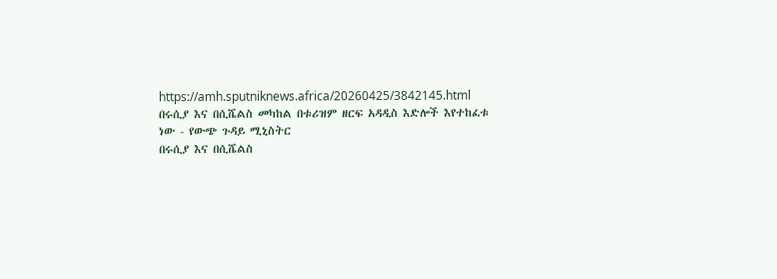https://amh.sputniknews.africa/20260425/3842145.html
በሩሲያ እና በሲሼልስ መካከል በቱሪዝም ዘርፍ አዳዲስ እድሎች እየተከፈቱ ነው - የውጭ ጉዳይ ሚኒስትር
በሩሲያ እና በሲሼልስ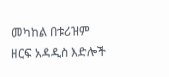መካከል በቱሪዝም ዘርፍ አዳዲስ እድሎች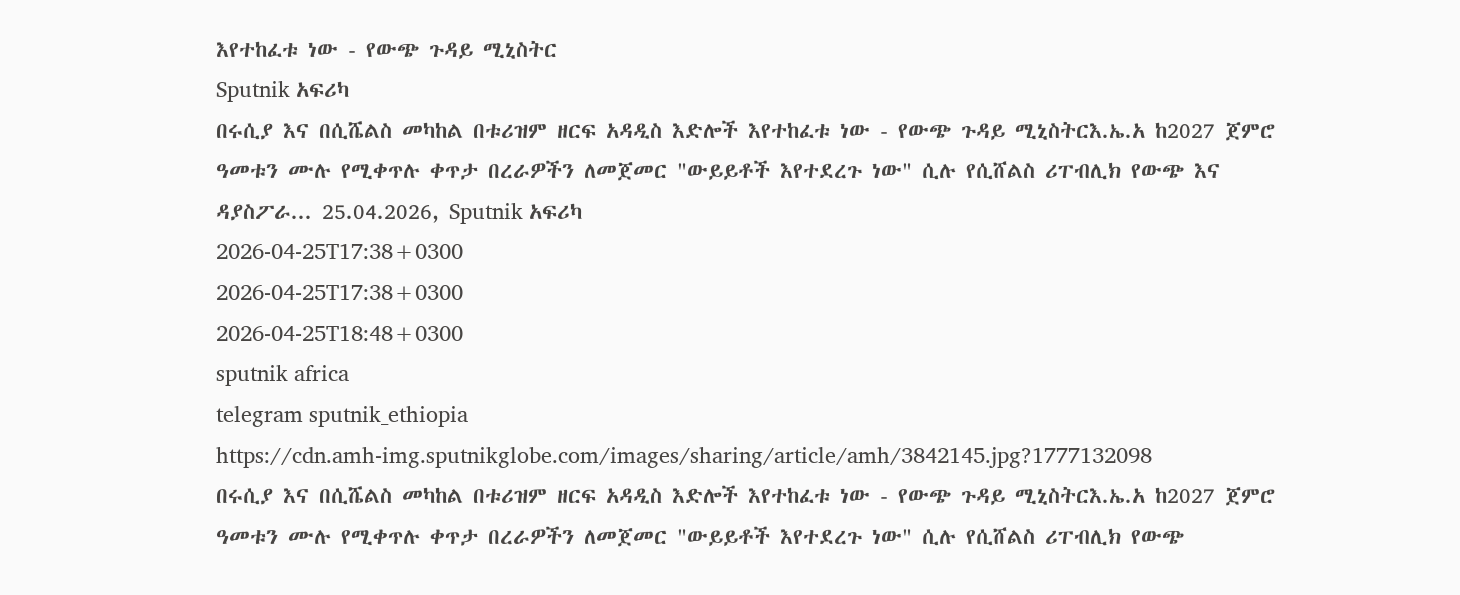እየተከፈቱ ነው - የውጭ ጉዳይ ሚኒስትር
Sputnik አፍሪካ
በሩሲያ እና በሲሼልስ መካከል በቱሪዝም ዘርፍ አዳዲስ እድሎች እየተከፈቱ ነው - የውጭ ጉዳይ ሚኒስትርእ.ኤ.አ ከ2027 ጀምሮ ዓመቱን ሙሉ የሚቀጥሉ ቀጥታ በረራዎችን ለመጀመር "ውይይቶች እየተደረጉ ነው" ሲሉ የሲሸልስ ሪፐብሊክ የውጭ እና ዳያስፖራ... 25.04.2026, Sputnik አፍሪካ
2026-04-25T17:38+0300
2026-04-25T17:38+0300
2026-04-25T18:48+0300
sputnik africa
telegram sputnik_ethiopia
https://cdn.amh-img.sputnikglobe.com/images/sharing/article/amh/3842145.jpg?1777132098
በሩሲያ እና በሲሼልስ መካከል በቱሪዝም ዘርፍ አዳዲስ እድሎች እየተከፈቱ ነው - የውጭ ጉዳይ ሚኒስትርእ.ኤ.አ ከ2027 ጀምሮ ዓመቱን ሙሉ የሚቀጥሉ ቀጥታ በረራዎችን ለመጀመር "ውይይቶች እየተደረጉ ነው" ሲሉ የሲሸልስ ሪፐብሊክ የውጭ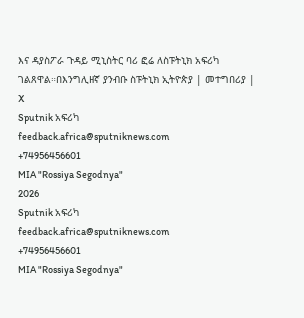እና ዳያስፖራ ጉዳይ ሚኒስትር ባሪ ፎሬ ለስፑትኒክ አፍሪካ ገልጸዋል።በእንግሊዘኛ ያንብቡ ስፑትኒክ ኢትዮጵያ | መተግበሪያ | X
Sputnik አፍሪካ
feedback.africa@sputniknews.com
+74956456601
MIA "Rossiya Segodnya"
2026
Sputnik አፍሪካ
feedback.africa@sputniknews.com
+74956456601
MIA "Rossiya Segodnya"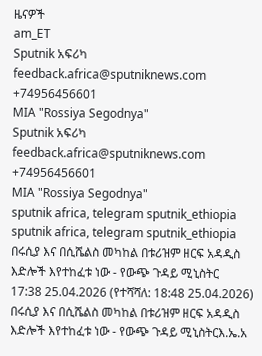ዜናዎች
am_ET
Sputnik አፍሪካ
feedback.africa@sputniknews.com
+74956456601
MIA "Rossiya Segodnya"
Sputnik አፍሪካ
feedback.africa@sputniknews.com
+74956456601
MIA "Rossiya Segodnya"
sputnik africa, telegram sputnik_ethiopia
sputnik africa, telegram sputnik_ethiopia
በሩሲያ እና በሲሼልስ መካከል በቱሪዝም ዘርፍ አዳዲስ እድሎች እየተከፈቱ ነው - የውጭ ጉዳይ ሚኒስትር
17:38 25.04.2026 (የተሻሻለ: 18:48 25.04.2026) በሩሲያ እና በሲሼልስ መካከል በቱሪዝም ዘርፍ አዳዲስ እድሎች እየተከፈቱ ነው - የውጭ ጉዳይ ሚኒስትርእ.ኤ.አ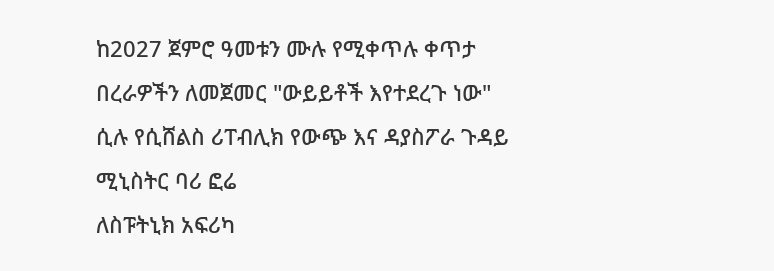ከ2027 ጀምሮ ዓመቱን ሙሉ የሚቀጥሉ ቀጥታ በረራዎችን ለመጀመር "ውይይቶች እየተደረጉ ነው" ሲሉ የሲሸልስ ሪፐብሊክ የውጭ እና ዳያስፖራ ጉዳይ ሚኒስትር ባሪ ፎሬ
ለስፑትኒክ አፍሪካ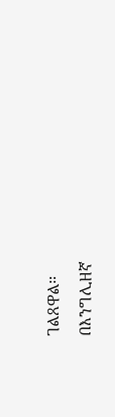ገልጸዋል።
በእንግሊዘኛ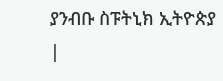ያንብቡ ስፑትኒክ ኢትዮጵያ |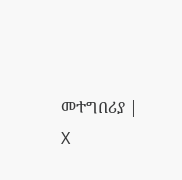መተግበሪያ | X